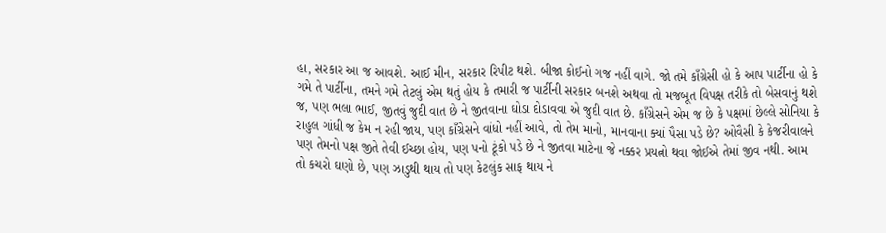હા, સરકાર આ જ આવશે. આઈ મીન, સરકાર રિપીટ થશે. બીજા કોઈનો ગજ નહીં વાગે. જો તમે કાઁગ્રેસી હો કે આપ પાર્ટીના હો કે ગમે તે પાર્ટીના, તમને ગમે તેટલું એમ થતું હોય કે તમારી જ પાર્ટીની સરકાર બનશે અથવા તો મજબૂત વિપક્ષ તરીકે તો બેસવાનું થશે જ, પણ ભલા ભાઈ, જીતવું જુદી વાત છે ને જીતવાના ઘોડા દોડાવવા એ જુદી વાત છે. કાઁગ્રેસને એમ જ છે કે પક્ષમાં છેલ્લે સોનિયા કે રાહુલ ગાંધી જ કેમ ન રહી જાય, પણ કાઁગ્રેસને વાંધો નહીં આવે, તો તેમ માનો, માનવાના ક્યાં પૈસા પડે છે? ઓવૈસી કે કેજરીવાલને પણ તેમનો પક્ષ જીતે તેવી ઈચ્છા હોય, પણ પનો ટૂંકો પડે છે ને જીતવા માટેના જે નક્કર પ્રયત્નો થવા જોઈએ તેમાં જીવ નથી. આમ તો કચરો ઘણો છે, પણ ઝાડુથી થાય તો પણ કેટલુંક સાફ થાય ને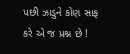પછી ઝાડુને કોણ સાફ કરે એ જ પ્રશ્ન છે !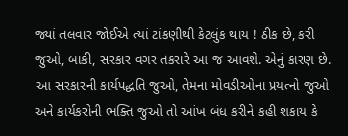જ્યાં તલવાર જોઈએ ત્યાં ટાંકણીથી કેટલુંક થાય ! ઠીક છે, કરી જુઓ, બાકી, સરકાર વગર તકરારે આ જ આવશે. એનું કારણ છે. આ સરકારની કાર્યપદ્ધતિ જુઓ, તેમના મોવડીઓના પ્રયત્નો જુઓ અને કાર્યકરોની ભક્તિ જુઓ તો આંખ બંધ કરીને કહી શકાય કે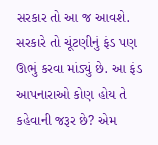સરકાર તો આ જ આવશે. સરકારે તો ચૂંટણીનું ફંડ પણ ઊભું કરવા માંડ્યું છે. આ ફંડ આપનારાઓ કોણ હોય તે કહેવાની જરૂર છે? એમ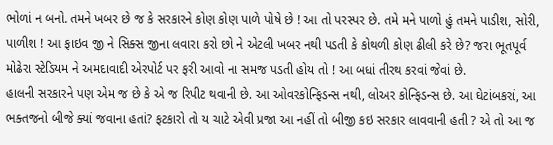ભોળાં ન બનો. તમને ખબર છે જ કે સરકારને કોણ કોણ પાળે પોષે છે ! આ તો પરસ્પર છે. તમે મને પાળો હું તમને પાડીશ, સોરી, પાળીશ ! આ ફાઇવ જી ને સિક્સ જીના લવારા કરો છો ને એટલી ખબર નથી પડતી કે કોથળી કોણ ઢીલી કરે છે? જરા ભૂતપૂર્વ મોઢેરા સ્ટેડિયમ ને અમદાવાદી એરપોર્ટ પર ફરી આવો ના સમજ પડતી હોય તો ! આ બધાં તીરથ કરવાં જેવાં છે.
હાલની સરકારને પણ એમ જ છે કે એ જ રિપીટ થવાની છે. આ ઓવરકોન્ફિડન્સ નથી, લોઅર કોન્ફિડન્સ છે. આ ઘેટાંબકરાં, આ ભક્તજનો બીજે ક્યાં જવાના હતાં? ફટકારો તો ય ચાટે એવી પ્રજા આ નહીં તો બીજી કઇ સરકાર લાવવાની હતી ? એ તો આ જ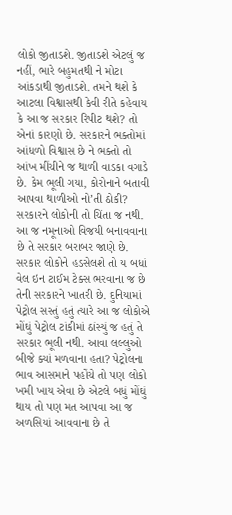લોકો જીતાડશે. જીતાડશે એટલું જ નહીં, ભારે બહુમતથી ને મોટા આંકડાથી જીતાડશે. તમને થશે કે આટલા વિશ્વાસથી કેવી રીતે કહેવાય કે આ જ સરકાર રિપીટ થશે? તો એનાં કારણો છે. સરકારને ભક્તોમાં આંધળો વિશ્વાસ છે ને ભક્તો તો આંખ મીંચીને જ થાળી વાડકા વગાડે છે. કેમ ભૂલી ગયા, કોરોનાને બતાવી આપવા થાળીઓ નો’તી ઠોકી? સરકારને લોકોની તો ચિંતા જ નથી. આ જ નમૂનાઓ વિજયી બનાવવાના છે તે સરકાર બરાબર જાણે છે. સરકાર લોકોને હડસેલશે તો ય બધાં વેલ ઇન ટાઈમ ટેક્સ ભરવાના જ છે તેની સરકારને ખાતરી છે. દુનિયામાં પેટ્રોલ સસ્તું હતું ત્યારે આ જ લોકોએ મોંઘું પેટ્રોલ ટાંકીમાં ઠાંસ્યું જ હતું તે સરકાર ભૂલી નથી. આવા લલ્લુઓ બીજે ક્યાં મળવાના હતા? પેટ્રોલના ભાવ આસમાને પહોંચે તો પણ લોકો ખમી ખાય એવા છે એટલે બધું મોંઘું થાય તો પણ મત આપવા આ જ અળસિયાં આવવાના છે તે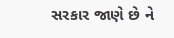સરકાર જાણે છે ને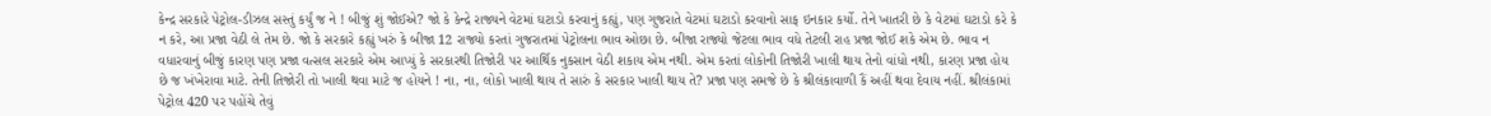કેન્દ્ર સરકારે પેટ્રોલ-ડીઝલ સસ્તું કર્યું જ ને ! બીજું શું જોઈએ? જો કે કેન્દ્રે રાજ્યને વેટમાં ઘટાડો કરવાનું કહ્યું, પણ ગુજરાતે વેટમાં ઘટાડો કરવાનો સાફ ઇનકાર કર્યો. તેને ખાતરી છે કે વેટમાં ઘટાડો કરે કે ન કરે, આ પ્રજા વેઠી લે તેમ છે. જો કે સરકારે કહ્યું ખરું કે બીજા 12 રાજ્યો કરતાં ગુજરાતમાં પેટ્રોલના ભાવ ઓછા છે. બીજા રાજ્યો જેટલા ભાવ વધે તેટલી રાહ પ્રજા જોઈ શકે એમ છે. ભાવ ન વધારવાનું બીજું કારણ પણ પ્રજા વત્સલ સરકારે એમ આપ્યું કે સરકારથી તિજોરી પર આર્થિક નુકસાન વેઠી શકાય એમ નથી. એમ કરતાં લોકોની તિજોરી ખાલી થાય તેનો વાંધો નથી, કારણ પ્રજા હોય છે જ ખંખેરાવા માટે. તેની તિજોરી તો ખાલી થવા માટે જ હોયને ! ના, ના, લોકો ખાલી થાય તે સારું કે સરકાર ખાલી થાય તે? પ્રજા પણ સમજે છે કે શ્રીલંકાવાળી કૈં અહીં થવા દેવાય નહીં. શ્રીલંકામાં પેટ્રોલ 420 પર પહોંચે તેવું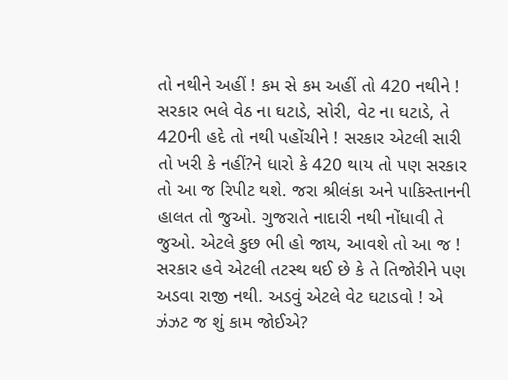તો નથીને અહીં ! કમ સે કમ અહીં તો 420 નથીને ! સરકાર ભલે વેઠ ના ઘટાડે, સોરી, વેટ ના ઘટાડે, તે 420ની હદે તો નથી પહોંચીને ! સરકાર એટલી સારી તો ખરી કે નહીં?ને ધારો કે 420 થાય તો પણ સરકાર તો આ જ રિપીટ થશે. જરા શ્રીલંકા અને પાકિસ્તાનની હાલત તો જુઓ. ગુજરાતે નાદારી નથી નોંધાવી તે જુઓ. એટલે કુછ ભી હો જાય, આવશે તો આ જ !
સરકાર હવે એટલી તટસ્થ થઈ છે કે તે તિજોરીને પણ અડવા રાજી નથી. અડવું એટલે વેટ ઘટાડવો ! એ ઝંઝટ જ શું કામ જોઈએ?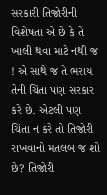સરકારી તિજોરીની વિશેષતા એ છે કે તે ખાલી થવા માટે નથી જ ! એ સાથે જ તે ભરાય તેની ચિંતા પણ સરકાર કરે છે. એટલી પણ ચિંતા ન કરે તો તિજોરી રાખવાનો મતલબ જ શો છે? તિજોરી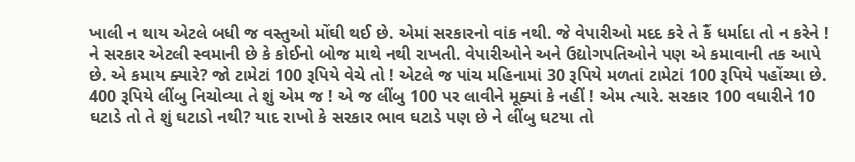ખાલી ન થાય એટલે બધી જ વસ્તુઓ મોંઘી થઈ છે. એમાં સરકારનો વાંક નથી. જે વેપારીઓ મદદ કરે તે કૈં ધર્માદા તો ન કરેને ! ને સરકાર એટલી સ્વમાની છે કે કોઈનો બોજ માથે નથી રાખતી. વેપારીઓને અને ઉદ્યોગપતિઓને પણ એ કમાવાની તક આપે છે. એ કમાય ક્યારે? જો ટામેટાં 100 રૂપિયે વેચે તો ! એટલે જ પાંચ મહિનામાં 30 રૂપિયે મળતાં ટામેટાં 100 રૂપિયે પહોંચ્યા છે. 400 રૂપિયે લીંબુ નિચોવ્યા તે શું એમ જ ! એ જ લીંબુ 100 પર લાવીને મૂક્યાં કે નહીં ! એમ ત્યારે. સરકાર 100 વધારીને 10 ઘટાડે તો તે શું ઘટાડો નથી? યાદ રાખો કે સરકાર ભાવ ઘટાડે પણ છે ને લીંબુ ઘટયા તો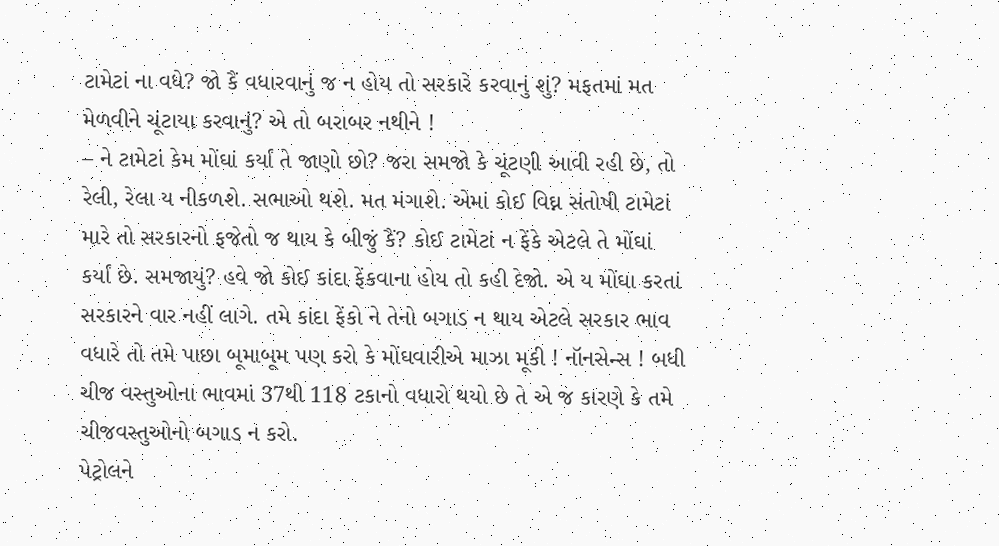ટામેટાં ના વધે? જો કૈં વધારવાનું જ ન હોય તો સરકારે કરવાનું શું? મફતમાં મત મેળવીને ચૂંટાયા કરવાનું? એ તો બરાબર નથીને !
– ને ટામેટાં કેમ મોંઘાં કર્યાં તે જાણો છો? જરા સમજો કે ચૂંટણી આવી રહી છે, તો રેલી, રેલા ય નીકળશે. સભાઓ થશે. મત મંગાશે. એમાં કોઈ વિઘ્ન સંતોષી ટામેટાં મારે તો સરકારનો ફજેતો જ થાય કે બીજું કૈં? કોઈ ટામેટાં ન ફેંકે એટલે તે મોંઘાં કર્યાં છે. સમજાયું? હવે જો કોઈ કાંદા ફેંકવાના હોય તો કહી દેજો. એ ય મોંઘા કરતાં સરકારને વાર નહીં લાગે. તમે કાંદા ફેંકો ને તેનો બગાડ ન થાય એટલે સરકાર ભાવ વધારે તો તમે પાછા બૂમાબૂમ પણ કરો કે મોંઘવારીએ માઝા મૂકી ! નૉનસેન્સ ! બધી ચીજ વસ્તુઓના ભાવમાં 37થી 118 ટકાનો વધારો થયો છે તે એ જ કારણે કે તમે ચીજવસ્તુઓનો બગાડ ન કરો.
પેટ્રોલને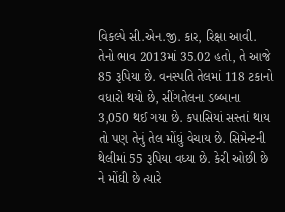વિકલ્પે સી.એન.જી. કાર, રિક્ષા આવી. તેનો ભાવ 2013માં 35.02 હતો, તે આજે 85 રૂપિયા છે. વનસ્પતિ તેલમાં 118 ટકાનો વધારો થયો છે, સીંગતેલના ડબ્બાના 3,050 થઈ ગયા છે. કપાસિયાં સસ્તાં થાય તો પણ તેનું તેલ મોંઘું વેચાય છે. સિમેન્ટની થેલીમાં 55 રૂપિયા વધ્યા છે. કેરી ઓછી છે ને મોંઘી છે ત્યારે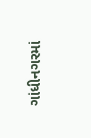ગાંધીનગરમાં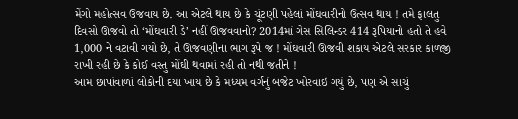મેંગો મહોત્સવ ઉજવાય છે. આ એટલે થાય છે કે ચૂંટણી પહેલાં મોંઘવારીનો ઉત્સવ થાય ! તમે ફાલતુ દિવસો ઊજવો તો ‘મોંઘવારી ડે’ નહીં ઊજવવાનો? 2014માં ગેસ સિલિન્ડર 414 રૂપિયાનો હતો તે હવે 1,000 ને વટાવી ગયો છે, તે ઊજવણીના ભાગ રૂપે જ ! મોંઘવારી ઊજવી શકાય એટલે સરકાર કાળજી રાખી રહી છે કે કોઈ વસ્તુ મોંઘી થવામાં રહી તો નથી જતીને !
આમ છાપાંવાળાં લોકોની દયા ખાય છે કે મધ્યમ વર્ગનું બજેટ ખોરવાઇ ગયું છે, પણ એ સાચું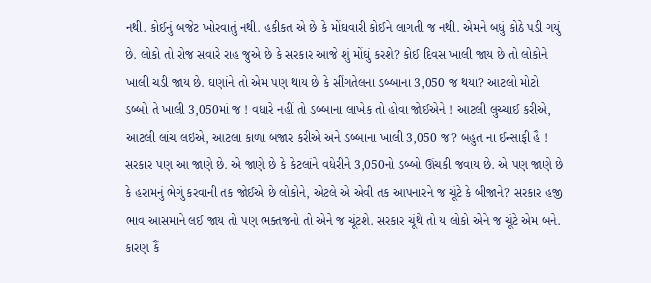નથી. કોઈનું બજેટ ખોરવાતું નથી. હકીકત એ છે કે મોંઘવારી કોઈને લાગતી જ નથી. એમને બધું કોઠે પડી ગયું છે. લોકો તો રોજ સવારે રાહ જુએ છે કે સરકાર આજે શું મોંઘું કરશે? કોઈ દિવસ ખાલી જાય છે તો લોકોને ખાલી ચડી જાય છે. ઘણાંને તો એમ પણ થાય છે કે સીંગતેલના ડબ્બાના 3,050 જ થયા? આટલો મોટો ડબ્બો તે ખાલી 3,050માં જ ! વધારે નહીં તો ડબ્બાના લાખેક તો હોવા જોઈએને ! આટલી લુચ્ચાઈ કરીએ, આટલી લાંચ લઇએ, આટલા કાળા બજાર કરીએ અને ડબ્બાના ખાલી 3,050 જ? બહુત ના ઈન્સાફી હૈ ! સરકાર પણ આ જાણે છે. એ જાણે છે કે કેટલાંને વધેરીને 3,050નો ડબ્બો ઊંચકી જવાય છે. એ પણ જાણે છે કે હરામનું ભેગું કરવાની તક જોઈએ છે લોકોને, એટલે એ એવી તક આપનારને જ ચૂંટે કે બીજાને? સરકાર હજી ભાવ આસમાને લઈ જાય તો પણ ભક્તજનો તો એને જ ચૂંટશે. સરકાર ચૂંથે તો ય લોકો એને જ ચૂંટે એમ બને. કારણ કૈં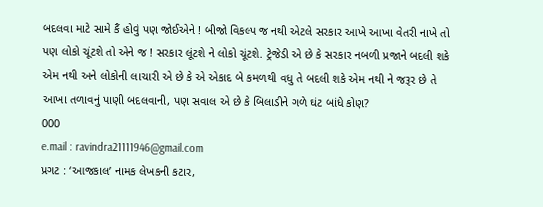બદલવા માટે સામે કૈં હોવું પણ જોઈએને ! બીજો વિકલ્પ જ નથી એટલે સરકાર આખે આખા વેતરી નાખે તો પણ લોકો ચૂંટશે તો એને જ ! સરકાર લૂંટશે ને લોકો ચૂંટશે. ટ્રેજેડી એ છે કે સરકાર નબળી પ્રજાને બદલી શકે એમ નથી અને લોકોની લાચારી એ છે કે એ એકાદ બે કમળથી વધુ તે બદલી શકે એમ નથી ને જરૂર છે તે આખા તળાવનું પાણી બદલવાની, પણ સવાલ એ છે કે બિલાડીને ગળે ઘંટ બાંધે કોણ?
000
e.mail : ravindra21111946@gmail.com
પ્રગટ : ‘આજકાલ’ નામક લેખકની કટાર,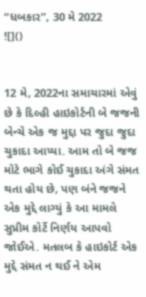“ધબકાર”, 30 મે 2022
![]()


12 મે, 2022ના સમાચારમાં એવું છે કે દિલ્હી હાઇકોર્ટની બે જજની બેન્ચે એક જ મુદ્દા પર જુદા જુદા ચુકાદા આપ્યા. આમ તો બે જજ મોટે ભાગે કોઈ ચુકાદા અંગે સંમત થતા હોય છે, પણ બંને જજને એક મુદ્દે લાગ્યું કે આ મામલે સુપ્રીમ કોર્ટે નિર્ણય આપવો જોઈએ. મતલબ કે હાઇકોર્ટ એક મુદ્દે સંમત ન થઈ ને એમ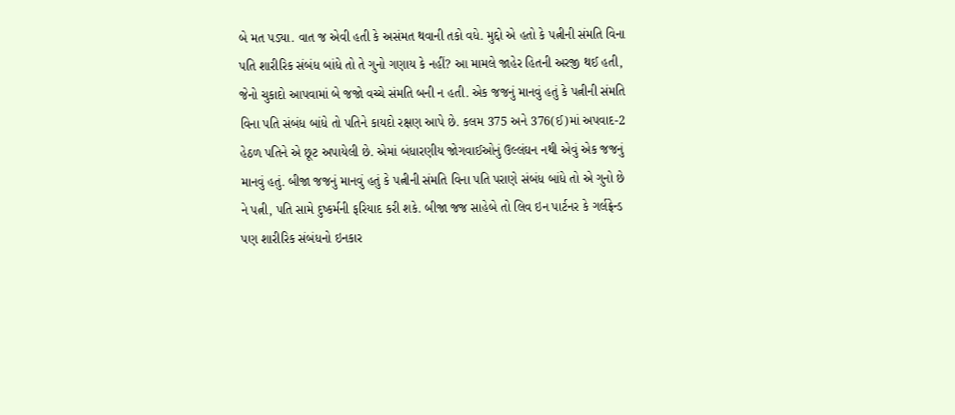બે મત પડ્યા. વાત જ એવી હતી કે અસંમત થવાની તકો વધે. મુદ્દો એ હતો કે પત્નીની સંમતિ વિના પતિ શારીરિક સંબંધ બાંધે તો તે ગુનો ગણાય કે નહીં? આ મામલે જાહેર હિતની અરજી થઈ હતી, જેનો ચુકાદો આપવામાં બે જજો વચ્ચે સંમતિ બની ન હતી. એક જજનું માનવું હતું કે પત્નીની સંમતિ વિના પતિ સંબંધ બાંધે તો પતિને કાયદો રક્ષણ આપે છે. કલમ 375 અને 376(ઈ)માં અપવાદ-2 હેઠળ પતિને એ છૂટ અપાયેલી છે. એમાં બંધારણીય જોગવાઈઓનું ઉલ્લંઘન નથી એવું એક જજનું માનવું હતું. બીજા જજનું માનવું હતું કે પત્નીની સંમતિ વિના પતિ પરાણે સંબંધ બાંધે તો એ ગુનો છે ને પત્ની, પતિ સામે દુષ્કર્મની ફરિયાદ કરી શકે. બીજા જજ સાહેબે તો લિવ ઇન પાર્ટનર કે ગર્લફ્રેન્ડ પણ શારીરિક સંબંધનો ઇનકાર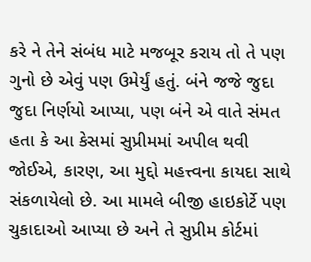કરે ને તેને સંબંધ માટે મજબૂર કરાય તો તે પણ ગુનો છે એવું પણ ઉમેર્યું હતું. બંને જજે જુદા જુદા નિર્ણયો આપ્યા, પણ બંને એ વાતે સંમત હતા કે આ કેસમાં સુપ્રીમમાં અપીલ થવી જોઈએ, કારણ, આ મુદ્દો મહત્ત્વના કાયદા સાથે સંકળાયેલો છે. આ મામલે બીજી હાઇકોર્ટે પણ ચુકાદાઓ આપ્યા છે અને તે સુપ્રીમ કોર્ટમાં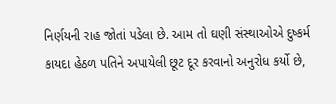નિર્ણયની રાહ જોતાં પડેલા છે. આમ તો ઘણી સંસ્થાઓએ દુષ્કર્મ કાયદા હેઠળ પતિને અપાયેલી છૂટ દૂર કરવાનો અનુરોધ કર્યો છે,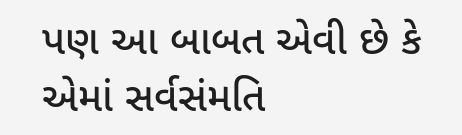પણ આ બાબત એવી છે કે એમાં સર્વસંમતિ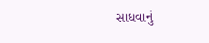સાધવાનું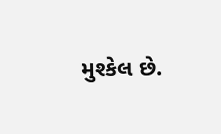મુશ્કેલ છે.